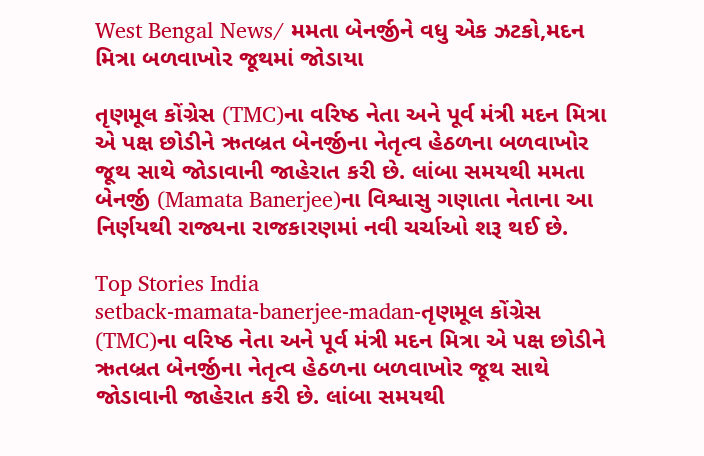West Bengal News/ મમતા બેનર્જીને વધુ એક ઝટકો,મદન મિત્રા બળવાખોર જૂથમાં જોડાયા

તૃણમૂલ કોંગ્રેસ (TMC)ના વરિષ્ઠ નેતા અને પૂર્વ મંત્રી મદન મિત્રા એ પક્ષ છોડીને ઋતબ્રત બેનર્જીના નેતૃત્વ હેઠળના બળવાખોર જૂથ સાથે જોડાવાની જાહેરાત કરી છે. લાંબા સમયથી મમતા બેનર્જી (Mamata Banerjee)ના વિશ્વાસુ ગણાતા નેતાના આ નિર્ણયથી રાજ્યના રાજકારણમાં નવી ચર્ચાઓ શરૂ થઈ છે.

Top Stories India
setback-mamata-banerjee-madan-તૃણમૂલ કોંગ્રેસ (TMC)ના વરિષ્ઠ નેતા અને પૂર્વ મંત્રી મદન મિત્રા એ પક્ષ છોડીને ઋતબ્રત બેનર્જીના નેતૃત્વ હેઠળના બળવાખોર જૂથ સાથે જોડાવાની જાહેરાત કરી છે. લાંબા સમયથી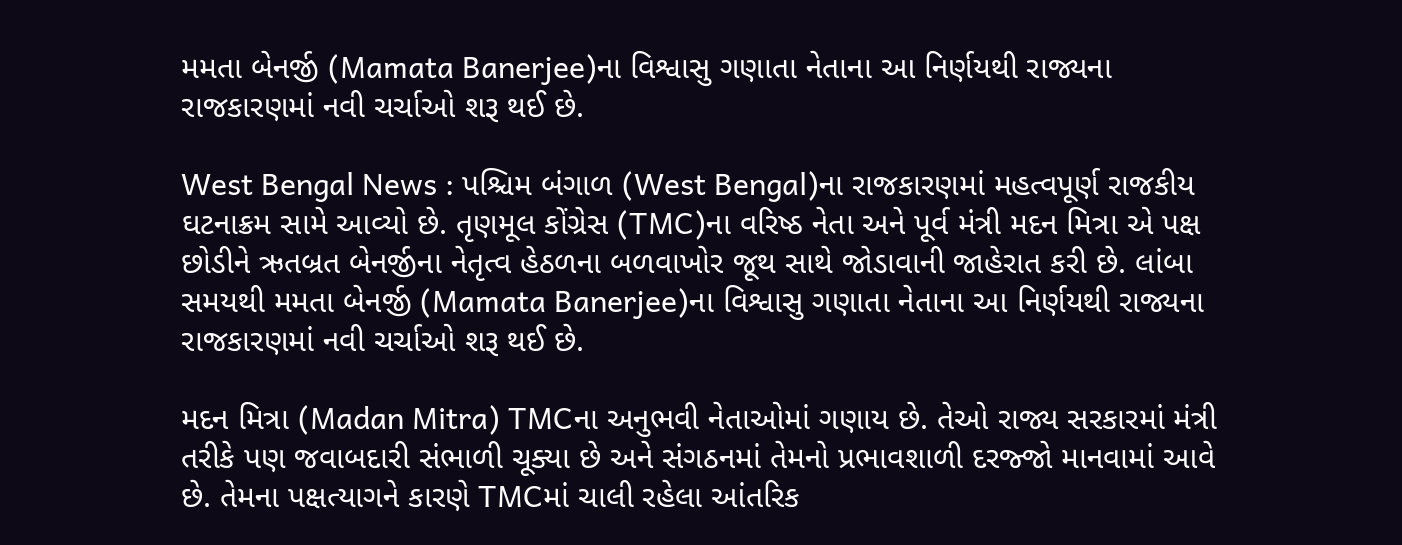મમતા બેનર્જી (Mamata Banerjee)ના વિશ્વાસુ ગણાતા નેતાના આ નિર્ણયથી રાજ્યના રાજકારણમાં નવી ચર્ચાઓ શરૂ થઈ છે.

West Bengal News : પશ્ચિમ બંગાળ (West Bengal)ના રાજકારણમાં મહત્વપૂર્ણ રાજકીય ઘટનાક્રમ સામે આવ્યો છે. તૃણમૂલ કોંગ્રેસ (TMC)ના વરિષ્ઠ નેતા અને પૂર્વ મંત્રી મદન મિત્રા એ પક્ષ છોડીને ઋતબ્રત બેનર્જીના નેતૃત્વ હેઠળના બળવાખોર જૂથ સાથે જોડાવાની જાહેરાત કરી છે. લાંબા સમયથી મમતા બેનર્જી (Mamata Banerjee)ના વિશ્વાસુ ગણાતા નેતાના આ નિર્ણયથી રાજ્યના રાજકારણમાં નવી ચર્ચાઓ શરૂ થઈ છે.

મદન મિત્રા (Madan Mitra) TMCના અનુભવી નેતાઓમાં ગણાય છે. તેઓ રાજ્ય સરકારમાં મંત્રી તરીકે પણ જવાબદારી સંભાળી ચૂક્યા છે અને સંગઠનમાં તેમનો પ્રભાવશાળી દરજ્જો માનવામાં આવે છે. તેમના પક્ષત્યાગને કારણે TMCમાં ચાલી રહેલા આંતરિક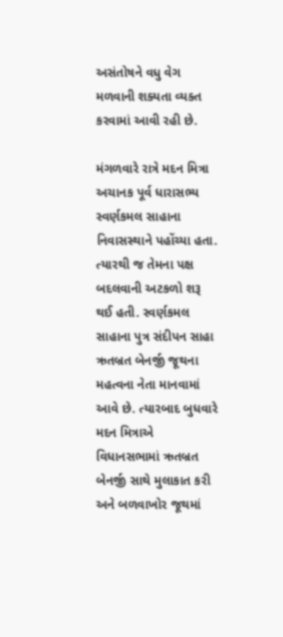અસંતોષને વધુ વેગ મળવાની શક્યતા વ્યક્ત કરવામાં આવી રહી છે.

મંગળવારે રાત્રે મદન મિત્રા અચાનક પૂર્વ ધારાસભ્ય સ્વર્ણકમલ સાહાના નિવાસસ્થાને પહોંચ્યા હતા. ત્યારથી જ તેમના પક્ષ બદલવાની અટકળો શરૂ થઈ હતી. સ્વર્ણકમલ સાહાના પુત્ર સંદીપન સાહા ઋતબ્રત બેનર્જી જૂથના મહત્વના નેતા માનવામાં આવે છે. ત્યારબાદ બુધવારે મદન મિત્રાએ વિધાનસભામાં ઋતબ્રત બેનર્જી સાથે મુલાકાત કરી અને બળવાખોર જૂથમાં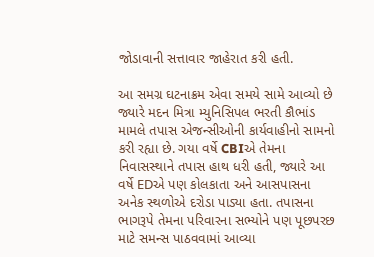જોડાવાની સત્તાવાર જાહેરાત કરી હતી.

આ સમગ્ર ઘટનાક્રમ એવા સમયે સામે આવ્યો છે જ્યારે મદન મિત્રા મ્યુનિસિપલ ભરતી કૌભાંડ મામલે તપાસ એજન્સીઓની કાર્યવાહીનો સામનો કરી રહ્યા છે. ગયા વર્ષે CBIએ તેમના નિવાસસ્થાને તપાસ હાથ ધરી હતી, જ્યારે આ વર્ષે EDએ પણ કોલકાતા અને આસપાસના અનેક સ્થળોએ દરોડા પાડ્યા હતા. તપાસના ભાગરૂપે તેમના પરિવારના સભ્યોને પણ પૂછપરછ માટે સમન્સ પાઠવવામાં આવ્યા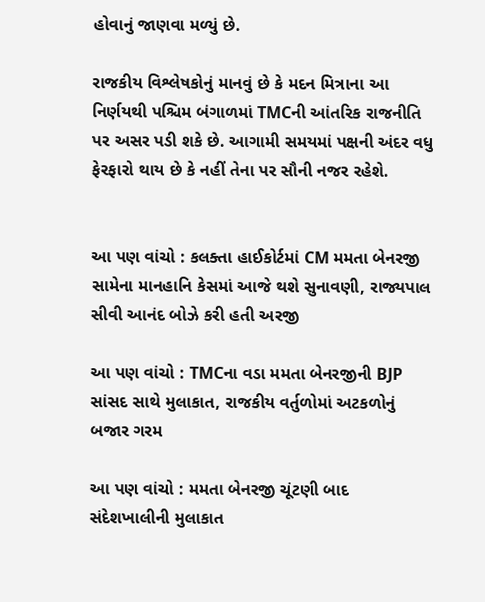હોવાનું જાણવા મળ્યું છે.

રાજકીય વિશ્લેષકોનું માનવું છે કે મદન મિત્રાના આ નિર્ણયથી પશ્ચિમ બંગાળમાં TMCની આંતરિક રાજનીતિ પર અસર પડી શકે છે. આગામી સમયમાં પક્ષની અંદર વધુ ફેરફારો થાય છે કે નહીં તેના પર સૌની નજર રહેશે.


આ પણ વાંચો : કલક્તા હાઈકોર્ટમાં CM મમતા બેનરજી સામેના માનહાનિ કેસમાં આજે થશે સુનાવણી, રાજ્યપાલ સીવી આનંદ બોઝે કરી હતી અરજી

આ પણ વાંચો : TMCના વડા મમતા બેનરજીની BJP સાંસદ સાથે મુલાકાત, રાજકીય વર્તુળોમાં અટકળોનું બજાર ગરમ

આ પણ વાંચો : મમતા બેનરજી ચૂંટણી બાદ સંદેશખાલીની મુલાકાત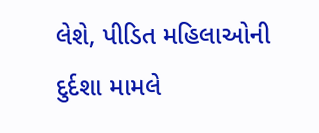લેશે, પીડિત મહિલાઓની દુર્દશા મામલે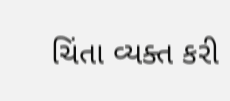ચિંતા વ્યક્ત કરી